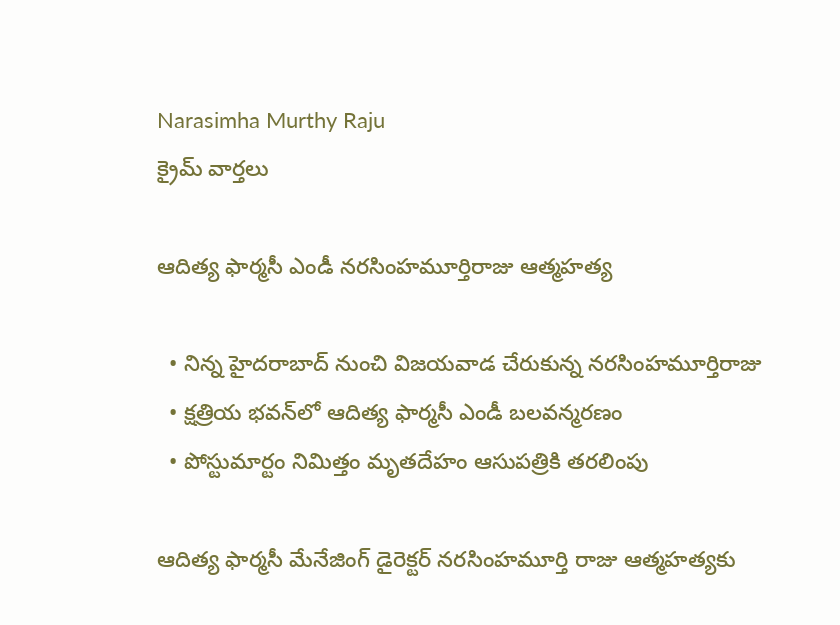Narasimha Murthy Raju
క్రైమ్ వార్తలు

ఆదిత్య ఫార్మసీ ఎండీ నరసింహమూర్తిరాజు ఆత్మహత్య

  • నిన్న హైదరాబాద్ నుంచి విజయవాడ చేరుకున్న నరసింహమూర్తిరాజు
  • క్షత్రియ భవన్‌లో ఆదిత్య ఫార్మసీ ఎండీ బలవన్మరణం
  • పోస్టుమార్టం నిమిత్తం మృతదేహం ఆసుపత్రికి తరలింపు

ఆదిత్య ఫార్మసీ మేనేజింగ్ డైరెక్టర్ నరసింహమూర్తి రాజు ఆత్మహత్యకు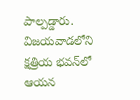పాల్పడ్డారు. విజయవాడలోని క్షత్రియ భవన్‌లో ఆయన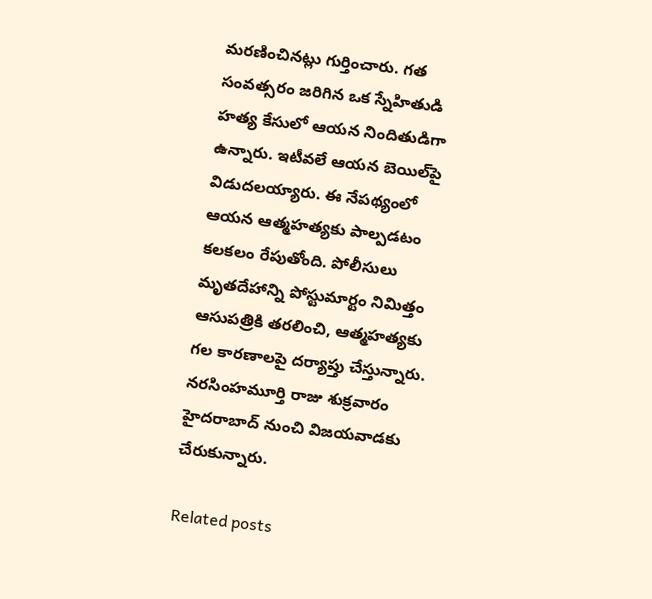మరణించినట్లు గుర్తించారు. గత సంవత్సరం జరిగిన ఒక స్నేహితుడి హత్య కేసులో ఆయన నిందితుడిగా ఉన్నారు. ఇటీవలే ఆయన బెయిల్‌పై విడుదలయ్యారు. ఈ నేపథ్యంలో ఆయన ఆత్మహత్యకు పాల్పడటం కలకలం రేపుతోంది. పోలీసులు మృతదేహాన్ని పోస్టుమార్టం నిమిత్తం ఆసుపత్రికి తరలించి, ఆత్మహత్యకు గల కారణాలపై దర్యాప్తు చేస్తున్నారు. నరసింహమూర్తి రాజు శుక్రవారం హైదరాబాద్ నుంచి విజయవాడకు చేరుకున్నారు.

Related posts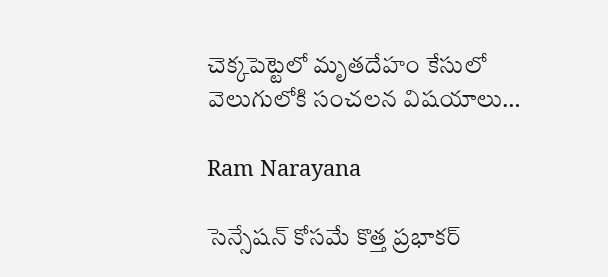చెక్కపెట్టెలో మృతదేహం కేసులో వెలుగులోకి సంచలన విషయాలు…

Ram Narayana

సెన్సేషన్ కోసమే కొత్త ప్రభాకర్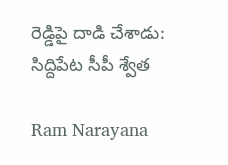రెడ్డిపై దాడి చేశాడు: సిద్దిపేట సీపీ శ్వేత

Ram Narayana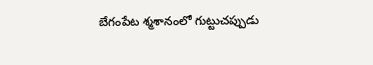బేగంపేట శ్మశానంలో గుట్టుచప్పుడు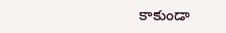కాకుండా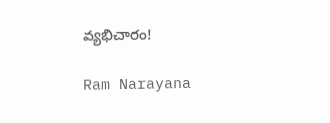వ్యభిచారం!

Ram Narayana